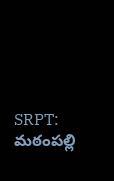SRPT: మఠంపల్లి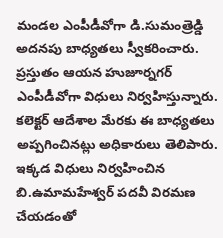మండల ఎంపీడీవోగా డి.సుమంత్రెడ్డి అదనపు బాధ్యతలు స్వీకరించారు. ప్రస్తుతం ఆయన హుజూర్నగర్ ఎంపీడీవోగా విధులు నిర్వహిస్తున్నారు. కలెక్టర్ ఆదేశాల మేరకు ఈ బాధ్యతలు అప్పగించినట్లు అధికారులు తెలిపారు. ఇక్కడ విధులు నిర్వహించిన బి.ఉమామహేశ్వర్ పదవీ విరమణ చేయడంతో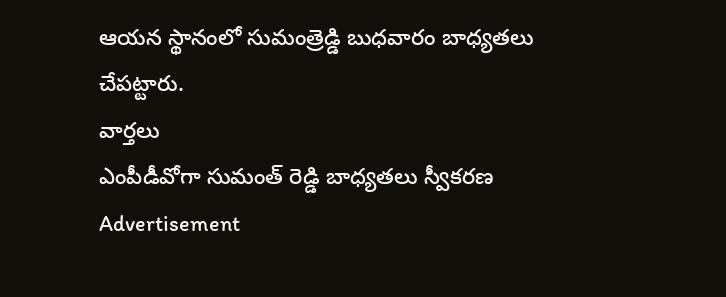ఆయన స్థానంలో సుమంత్రెడ్డి బుధవారం బాధ్యతలు చేపట్టారు.
వార్తలు
ఎంపీడీవోగా సుమంత్ రెడ్డి బాధ్యతలు స్వీకరణ
Advertisement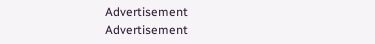Advertisement
Advertisement